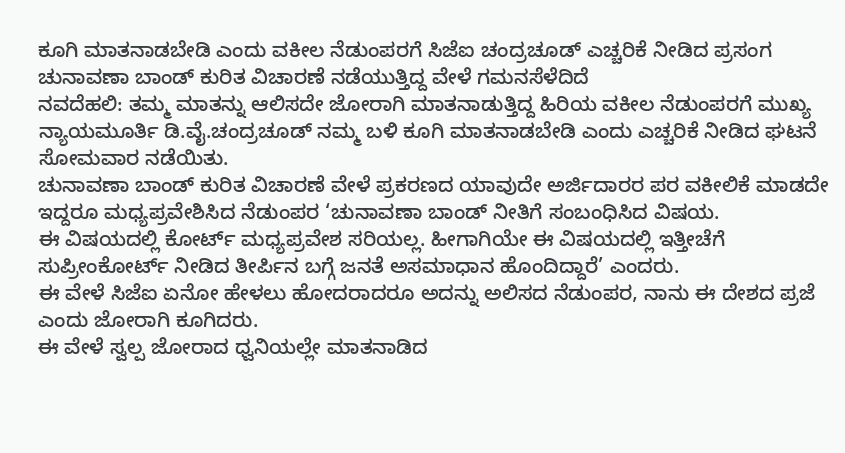ಕೂಗಿ ಮಾತನಾಡಬೇಡಿ ಎಂದು ವಕೀಲ ನೆಡುಂಪರಗೆ ಸಿಜೆಐ ಚಂದ್ರಚೂಡ್ ಎಚ್ಚರಿಕೆ ನೀಡಿದ ಪ್ರಸಂಗ ಚುನಾವಣಾ ಬಾಂಡ್ ಕುರಿತ ವಿಚಾರಣೆ ನಡೆಯುತ್ತಿದ್ದ ವೇಳೆ ಗಮನಸೆಳೆದಿದೆ
ನವದೆಹಲಿ: ತಮ್ಮ ಮಾತನ್ನು ಆಲಿಸದೇ ಜೋರಾಗಿ ಮಾತನಾಡುತ್ತಿದ್ದ ಹಿರಿಯ ವಕೀಲ ನೆಡುಂಪರಗೆ ಮುಖ್ಯ ನ್ಯಾಯಮೂರ್ತಿ ಡಿ.ವೈ.ಚಂದ್ರಚೂಡ್ ನಮ್ಮ ಬಳಿ ಕೂಗಿ ಮಾತನಾಡಬೇಡಿ ಎಂದು ಎಚ್ಚರಿಕೆ ನೀಡಿದ ಘಟನೆ ಸೋಮವಾರ ನಡೆಯಿತು.
ಚುನಾವಣಾ ಬಾಂಡ್ ಕುರಿತ ವಿಚಾರಣೆ ವೇಳೆ ಪ್ರಕರಣದ ಯಾವುದೇ ಅರ್ಜಿದಾರರ ಪರ ವಕೀಲಿಕೆ ಮಾಡದೇ ಇದ್ದರೂ ಮಧ್ಯಪ್ರವೇಶಿಸಿದ ನೆಡುಂಪರ ‘ಚುನಾವಣಾ ಬಾಂಡ್ ನೀತಿಗೆ ಸಂಬಂಧಿಸಿದ ವಿಷಯ.
ಈ ವಿಷಯದಲ್ಲಿ ಕೋರ್ಟ್ ಮಧ್ಯಪ್ರವೇಶ ಸರಿಯಲ್ಲ. ಹೀಗಾಗಿಯೇ ಈ ವಿಷಯದಲ್ಲಿ ಇತ್ತೀಚೆಗೆ ಸುಪ್ರೀಂಕೋರ್ಟ್ ನೀಡಿದ ತೀರ್ಪಿನ ಬಗ್ಗೆ ಜನತೆ ಅಸಮಾಧಾನ ಹೊಂದಿದ್ದಾರೆ’ ಎಂದರು.
ಈ ವೇಳೆ ಸಿಜೆಐ ಏನೋ ಹೇಳಲು ಹೋದರಾದರೂ ಅದನ್ನು ಅಲಿಸದ ನೆಡುಂಪರ, ನಾನು ಈ ದೇಶದ ಪ್ರಜೆ ಎಂದು ಜೋರಾಗಿ ಕೂಗಿದರು.
ಈ ವೇಳೆ ಸ್ವಲ್ಪ ಜೋರಾದ ಧ್ವನಿಯಲ್ಲೇ ಮಾತನಾಡಿದ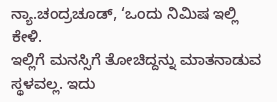ನ್ಯಾ.ಚಂದ್ರಚೂಡ್, ‘ಒಂದು ನಿಮಿಷ ಇಲ್ಲಿ ಕೇಳಿ.
ಇಲ್ಲಿಗೆ ಮನಸ್ಸಿಗೆ ತೋಚಿದ್ದನ್ನು ಮಾತನಾಡುವ ಸ್ಥಳವಲ್ಲ. ಇದು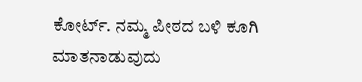ಕೋರ್ಟ್. ನಮ್ಮ ಪೀಠದ ಬಳಿ ಕೂಗಿ ಮಾತನಾಡುವುದು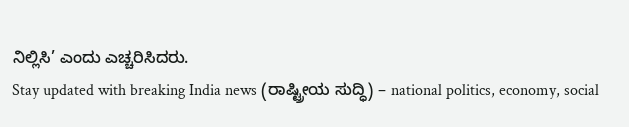ನಿಲ್ಲಿಸಿ’ ಎಂದು ಎಚ್ಚರಿಸಿದರು.
Stay updated with breaking India news (ರಾಷ್ಟ್ರೀಯ ಸುದ್ಧಿ) – national politics, economy, social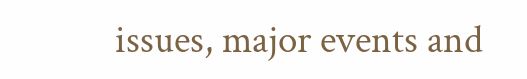issues, major events and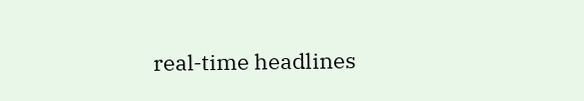real‑time headlines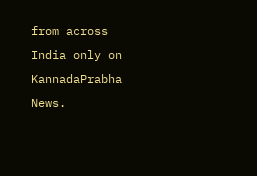from across India only on KannadaPrabha News.